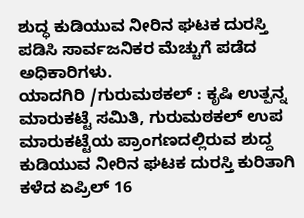ಶುದ್ಧ ಕುಡಿಯುವ ನೀರಿನ ಘಟಕ ದುರಸ್ತಿ ಪಡಿಸಿ ಸಾರ್ವಜನಿಕರ ಮೆಚ್ಚುಗೆ ಪಡೆದ ಅಧಿಕಾರಿಗಳು.
ಯಾದಗಿರಿ /ಗುರುಮಠಕಲ್ : ಕೃಷಿ ಉತ್ಪನ್ನ ಮಾರುಕಟ್ಟೆ ಸಮಿತಿ, ಗುರುಮಠಕಲ್ ಉಪ ಮಾರುಕಟ್ಟೆಯ ಪ್ರಾಂಗಣದಲ್ಲಿರುವ ಶುದ್ದ ಕುಡಿಯುವ ನೀರಿನ ಘಟಕ ದುರಸ್ತಿ ಕುರಿತಾಗಿ ಕಳೆದ ಏಪ್ರಿಲ್ 16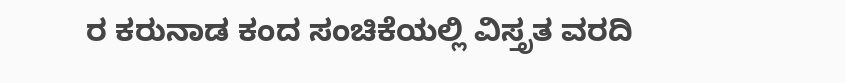ರ ಕರುನಾಡ ಕಂದ ಸಂಚಿಕೆಯಲ್ಲಿ ವಿಸ್ತೃತ ವರದಿ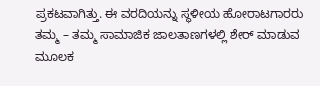ಪ್ರಕಟವಾಗಿತ್ತು. ಈ ವರದಿಯನ್ನು ಸ್ಥಳೀಯ ಹೋರಾಟಗಾರರು ತಮ್ಮ – ತಮ್ಮ ಸಾಮಾಜಿಕ ಜಾಲತಾಣಗಳಲ್ಲಿ ಶೇರ್ ಮಾಡುವ ಮೂಲಕ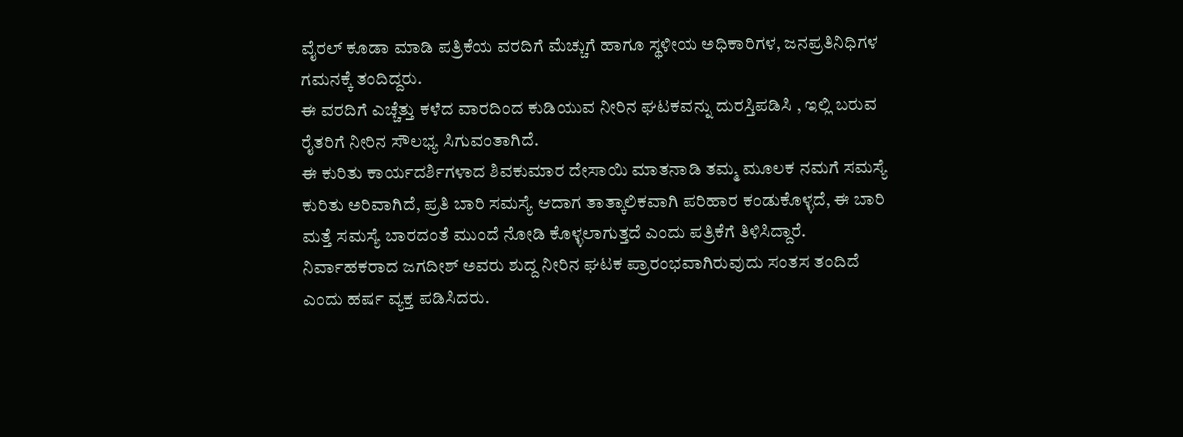ವೈರಲ್ ಕೂಡಾ ಮಾಡಿ ಪತ್ರಿಕೆಯ ವರದಿಗೆ ಮೆಚ್ಚುಗೆ ಹಾಗೂ ಸ್ಥಳೀಯ ಅಧಿಕಾರಿಗಳ, ಜನಪ್ರತಿನಿಧಿಗಳ ಗಮನಕ್ಕೆ ತಂದಿದ್ದರು.
ಈ ವರದಿಗೆ ಎಚ್ಚೆತ್ತು ಕಳೆದ ವಾರದಿಂದ ಕುಡಿಯುವ ನೀರಿನ ಘಟಕವನ್ನು ದುರಸ್ತಿಪಡಿಸಿ , ಇಲ್ಲಿ ಬರುವ ರೈತರಿಗೆ ನೀರಿನ ಸೌಲಭ್ಯ ಸಿಗುವಂತಾಗಿದೆ.
ಈ ಕುರಿತು ಕಾರ್ಯದರ್ಶಿಗಳಾದ ಶಿವಕುಮಾರ ದೇಸಾಯಿ ಮಾತನಾಡಿ ತಮ್ಮ ಮೂಲಕ ನಮಗೆ ಸಮಸ್ಯೆ ಕುರಿತು ಅರಿವಾಗಿದೆ, ಪ್ರತಿ ಬಾರಿ ಸಮಸ್ಯೆ ಆದಾಗ ತಾತ್ಕಾಲಿಕವಾಗಿ ಪರಿಹಾರ ಕಂಡುಕೊಳ್ಳದೆ, ಈ ಬಾರಿ ಮತ್ತೆ ಸಮಸ್ಯೆ ಬಾರದಂತೆ ಮುಂದೆ ನೋಡಿ ಕೊಳ್ಳಲಾಗುತ್ತದೆ ಎಂದು ಪತ್ರಿಕೆಗೆ ತಿಳಿಸಿದ್ದಾರೆ. ನಿರ್ವಾಹಕರಾದ ಜಗದೀಶ್ ಅವರು ಶುದ್ದ ನೀರಿನ ಘಟಕ ಪ್ರಾರಂಭವಾಗಿರುವುದು ಸಂತಸ ತಂದಿದೆ ಎಂದು ಹರ್ಷ ವ್ಯಕ್ತ ಪಡಿಸಿದರು.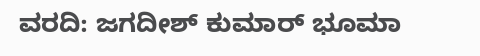ವರದಿ: ಜಗದೀಶ್ ಕುಮಾರ್ ಭೂಮಾ